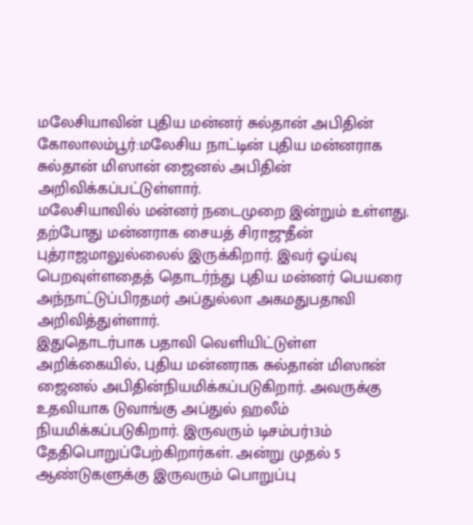மலேசியாவின் புதிய மன்னர் சுல்தான் அபிதின்
கோலாலம்பூர்:மலேசிய நாட்டின் புதிய மன்னராக சுல்தான் மிஸான் ஜைனல் அபிதின் அறிவிக்கப்பட்டுள்ளார்.
மலேசியாவில் மன்னர் நடைமுறை இன்றும் உள்ளது. தற்போது மன்னராக சையத் சிராஜுதீன் புத்ராஜமாலுல்லைல் இருக்கிறார். இவர் ஓய்வு பெறவுள்ளதைத் தொடர்ந்து புதிய மன்னர் பெயரை அந்நாட்டுப்பிரதமர் அப்துல்லா அகமதுபதாவி அறிவித்துள்ளார்.
இதுதொடர்பாக பதாவி வெளியிட்டுள்ள அறிக்கையில், புதிய மன்னராக சுல்தான் மிஸான் ஜைனல் அபிதின்நியமிக்கப்படுகிறார். அவருக்கு உதவியாக டுவாங்கு அப்துல் ஹலீம் நியமிக்கப்படுகிறார். இருவரும் டிசம்பர்13ம் தேதிபொறுப்பேற்கிறார்கள். அன்று முதல் 5 ஆண்டுகளுக்கு இருவரும் பொறுப்பு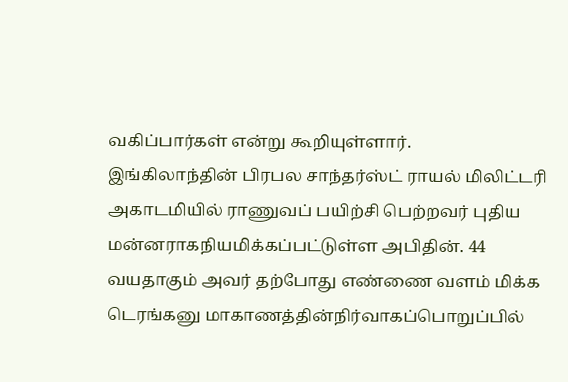வகிப்பார்கள் என்று கூறியுள்ளார்.
இங்கிலாந்தின் பிரபல சாந்தர்ஸ்ட் ராயல் மிலிட்டரி அகாடமியில் ராணுவப் பயிற்சி பெற்றவர் புதிய மன்னராகநியமிக்கப்பட்டுள்ள அபிதின். 44 வயதாகும் அவர் தற்போது எண்ணை வளம் மிக்க டெரங்கனு மாகாணத்தின்நிர்வாகப்பொறுப்பில்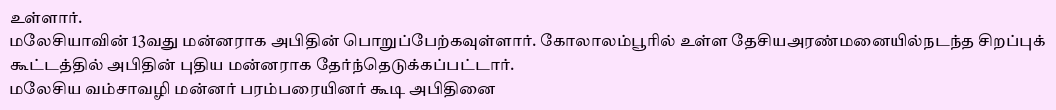உள்ளார்.
மலேசியாவின் 13வது மன்னராக அபிதின் பொறுப்பேற்கவுள்ளார். கோலாலம்பூரில் உள்ள தேசியஅரண்மனையில்நடந்த சிறப்புக் கூட்டத்தில் அபிதின் புதிய மன்னராக தேர்ந்தெடுக்கப்பட்டார்.
மலேசிய வம்சாவழி மன்னர் பரம்பரையினர் கூடி அபிதினை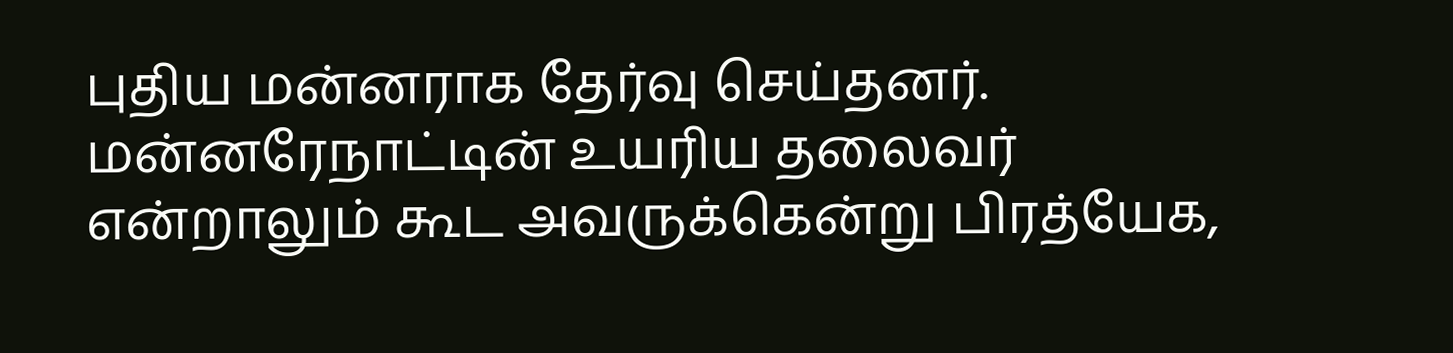புதிய மன்னராக தேர்வு செய்தனர். மன்னரேநாட்டின் உயரிய தலைவர் என்றாலும் கூட அவருக்கென்று பிரத்யேக,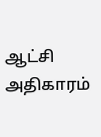ஆட்சி அதிகாரம்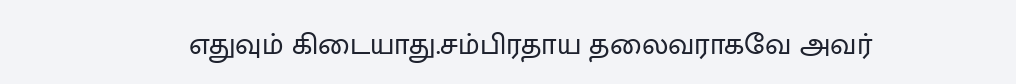எதுவும் கிடையாது.சம்பிரதாய தலைவராகவே அவர்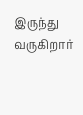இருந்து வருகிறார்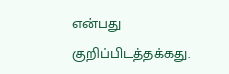என்பது குறிப்பிடத்தக்கது.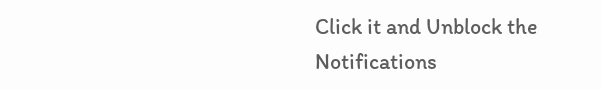Click it and Unblock the Notifications